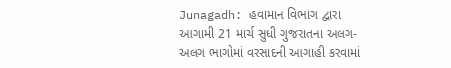Junagadh: હવામાન વિભાગ દ્વારા આગામી 21 માર્ચ સુધી ગુજરાતના અલગ-અલગ ભાગોમાં વરસાદની આગાહી કરવામાં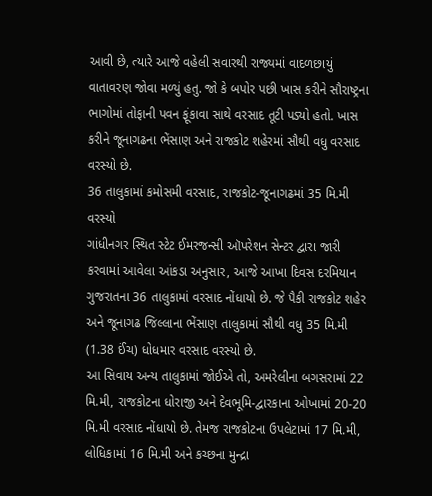આવી છે, ત્યારે આજે વહેલી સવારથી રાજ્યમાં વાદળછાયું વાતાવરણ જોવા મળ્યું હતુ. જો કે બપોર પછી ખાસ કરીને સૌરાષ્ટ્રના ભાગોમાં તોફાની પવન ફૂંકાવા સાથે વરસાદ તૂટી પડ્યો હતો. ખાસ કરીને જૂનાગઢના ભેંસાણ અને રાજકોટ શહેરમાં સૌથી વધુ વરસાદ વરસ્યો છે.
36 તાલુકામાં કમોસમી વરસાદ, રાજકોટ-જૂનાગઢમાં 35 મિ.મી વરસ્યો
ગાંધીનગર સ્થિત સ્ટેટ ઈમરજન્સી ઑપરેશન સેન્ટર દ્વારા જારી કરવામાં આવેલા આંકડા અનુસાર, આજે આખા દિવસ દરમિયાન ગુજરાતના 36 તાલુકામાં વરસાદ નોંધાયો છે. જે પૈકી રાજકોટ શહેર અને જૂનાગઢ જિલ્લાના ભેંસાણ તાલુકામાં સૌથી વધુ 35 મિ.મી (1.38 ઈંચ) ધોધમાર વરસાદ વરસ્યો છે.
આ સિવાય અન્ય તાલુકામાં જોઈએ તો, અમરેલીના બગસરામાં 22 મિ.મી, રાજકોટના ધોરાજી અને દેવભૂમિ-દ્વારકાના ઓખામાં 20-20 મિ.મી વરસાદ નોંધાયો છે. તેમજ રાજકોટના ઉપલેટામાં 17 મિ.મી, લોધિકામાં 16 મિ.મી અને કચ્છના મુન્દ્રા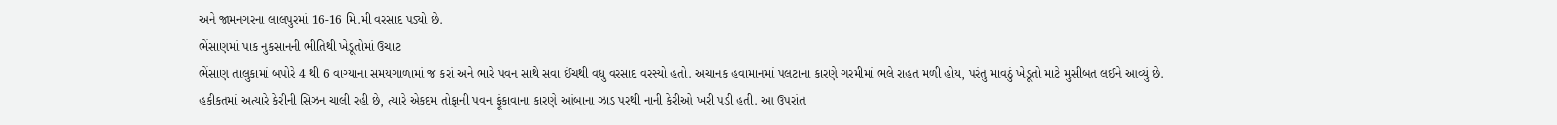અને જામનગરના લાલપુરમાં 16-16 મિ.મી વરસાદ પડ્યો છે.
ભેંસાણમાં પાક નુકસાનની ભીતિથી ખેડૂતોમાં ઉચાટ
ભેંસાણ તાલુકામાં બપોરે 4 થી 6 વાગ્યાના સમયગાળામાં જ કરાં અને ભારે પવન સાથે સવા ઈંચથી વધુ વરસાદ વરસ્યો હતો. અચાનક હવામાનમાં પલટાના કારણે ગરમીમાં ભલે રાહત મળી હોય, પરંતુ માવઠું ખેડૂતો માટે મુસીબત લઈને આવ્યું છે. હકીકતમાં અત્યારે કેરીની સિઝન ચાલી રહી છે, ત્યારે એકદમ તોફાની પવન ફૂંકાવાના કારણે આંબાના ઝાડ પરથી નાની કેરીઓ ખરી પડી હતી. આ ઉપરાંત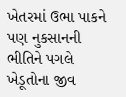ખેતરમાં ઉભા પાકને પણ નુકસાનની ભીતિને પગલે ખેડૂતોના જીવ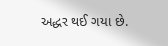અદ્ધર થઈ ગયા છે.